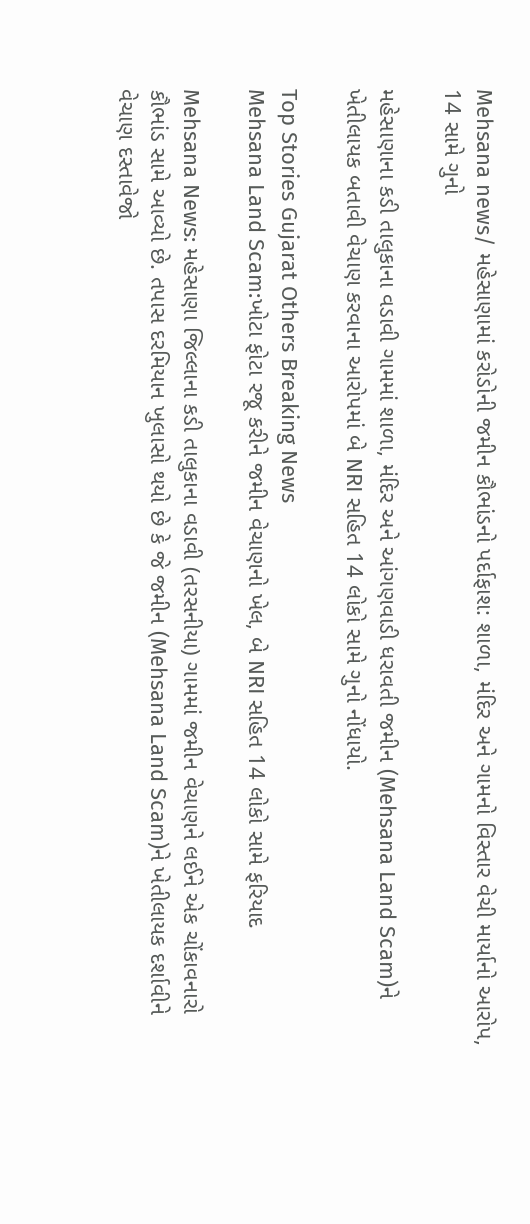Mehsana news/ મહેસાણામાં કરોડોની જમીન કૌભાંડનો પર્દાફાશ: શાળા, મંદિર અને ગામનો વિસ્તાર વેચી માર્યાનો આરોપ, 14 સામે ગુનો

મહેસાણાના કડી તાલુકાના વડાવી ગામમાં શાળા, મંદિર અને આંગણવાડી ધરાવતી જમીન (Mehsana Land Scam)ને ખેતીલાયક બતાવી વેચાણ કરવાના આરોપમાં બે NRI સહિત 14 લોકો સામે ગુનો નોંધાયો.

Top Stories Gujarat Others Breaking News
Mehsana Land Scam:ખોટા ફોટા રજૂ કરીને જમીન વેચાણનો ખેલ, બે NRI સહિત 14 લોકો સામે ફરિયાદ

Mehsana News: મહેસાણા જિલ્લાના કડી તાલુકાના વડાવી (તરસનીયા) ગામમાં જમીન વેચાણને લઈને એક ચોંકાવનારો કૌભાંડ સામે આવ્યો છે. તપાસ દરમિયાન ખુલાસો થયો છે કે જે જમીન (Mehsana Land Scam)ને ખેતીલાયક દર્શાવીને વેચાણ દસ્તાવેજો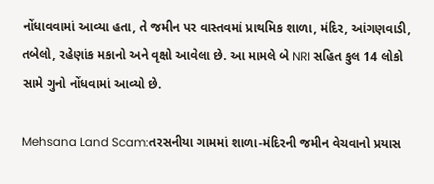નોંધાવવામાં આવ્યા હતા, તે જમીન પર વાસ્તવમાં પ્રાથમિક શાળા, મંદિર, આંગણવાડી, તબેલો, રહેણાંક મકાનો અને વૃક્ષો આવેલા છે. આ મામલે બે NRI સહિત કુલ 14 લોકો સામે ગુનો નોંધવામાં આવ્યો છે.

Mehsana Land Scam:તરસનીયા ગામમાં શાળા-મંદિરની જમીન વેચવાનો પ્રયાસ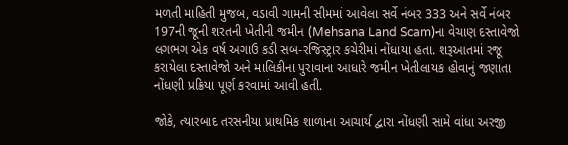મળતી માહિતી મુજબ, વડાવી ગામની સીમમાં આવેલા સર્વે નંબર 333 અને સર્વે નંબર 197ની જૂની શરતની ખેતીની જમીન (Mehsana Land Scam)ના વેચાણ દસ્તાવેજો લગભગ એક વર્ષ અગાઉ કડી સબ-રજિસ્ટ્રાર કચેરીમાં નોંધાયા હતા. શરૂઆતમાં રજૂ કરાયેલા દસ્તાવેજો અને માલિકીના પુરાવાના આધારે જમીન ખેતીલાયક હોવાનું જણાતા નોંધણી પ્રક્રિયા પૂર્ણ કરવામાં આવી હતી.

જોકે, ત્યારબાદ તરસનીયા પ્રાથમિક શાળાના આચાર્ય દ્વારા નોંધણી સામે વાંધા અરજી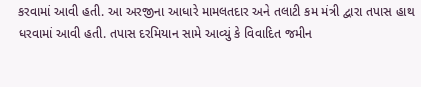કરવામાં આવી હતી. આ અરજીના આધારે મામલતદાર અને તલાટી કમ મંત્રી દ્વારા તપાસ હાથ ધરવામાં આવી હતી. તપાસ દરમિયાન સામે આવ્યું કે વિવાદિત જમીન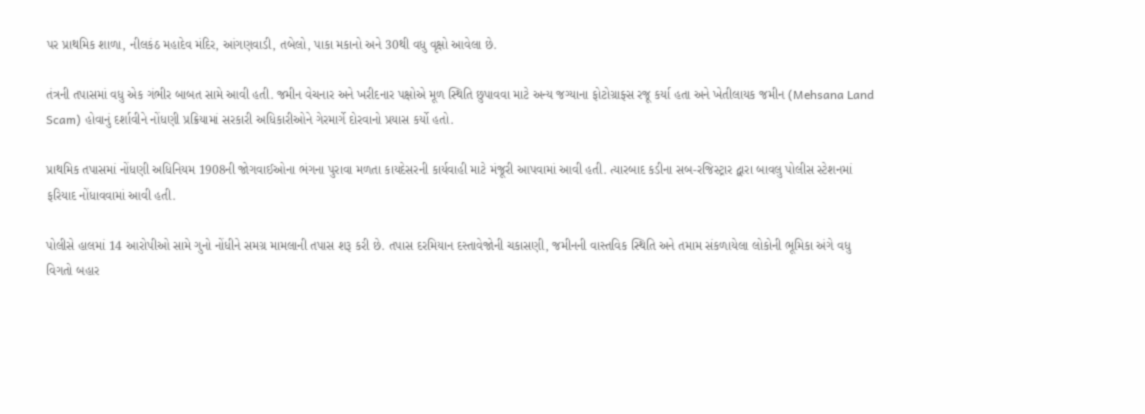પર પ્રાથમિક શાળા, નીલકંઠ મહાદેવ મંદિર, આંગણવાડી, તબેલો, પાકા મકાનો અને 30થી વધુ વૃક્ષો આવેલા છે.

તંત્રની તપાસમાં વધુ એક ગંભીર બાબત સામે આવી હતી. જમીન વેચનાર અને ખરીદનાર પક્ષોએ મૂળ સ્થિતિ છુપાવવા માટે અન્ય જગ્યાના ફોટોગ્રાફ્સ રજૂ કર્યા હતા અને ખેતીલાયક જમીન (Mehsana Land Scam) હોવાનું દર્શાવીને નોંધણી પ્રક્રિયામાં સરકારી અધિકારીઓને ગેરમાર્ગે દોરવાનો પ્રયાસ કર્યો હતો.

પ્રાથમિક તપાસમાં નોંધણી અધિનિયમ 1908ની જોગવાઈઓના ભંગના પુરાવા મળતા કાયદેસરની કાર્યવાહી માટે મંજૂરી આપવામાં આવી હતી. ત્યારબાદ કડીના સબ-રજિસ્ટ્રાર દ્વારા બાવલુ પોલીસ સ્ટેશનમાં ફરિયાદ નોંધાવવામાં આવી હતી.

પોલીસે હાલમાં 14 આરોપીઓ સામે ગુનો નોંધીને સમગ્ર મામલાની તપાસ શરૂ કરી છે. તપાસ દરમિયાન દસ્તાવેજોની ચકાસણી, જમીનની વાસ્તવિક સ્થિતિ અને તમામ સંકળાયેલા લોકોની ભૂમિકા અંગે વધુ વિગતો બહાર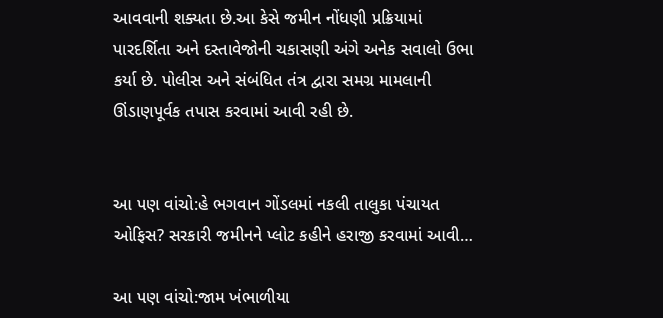આવવાની શક્યતા છે.આ કેસે જમીન નોંધણી પ્રક્રિયામાં પારદર્શિતા અને દસ્તાવેજોની ચકાસણી અંગે અનેક સવાલો ઉભા કર્યા છે. પોલીસ અને સંબંધિત તંત્ર દ્વારા સમગ્ર મામલાની ઊંડાણપૂર્વક તપાસ કરવામાં આવી રહી છે.


આ પણ વાંચો:હે ભગવાન ગોંડલમાં નકલી તાલુકા પંચાયત ઓફિસ? સરકારી જમીનને પ્લોટ કહીને હરાજી કરવામાં આવી…

આ પણ વાંચો:જામ ખંભાળીયા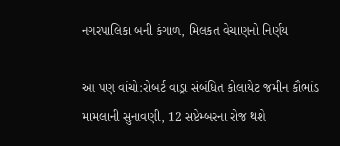નગરપાલિકા બની કંગાળ, મિલકત વેચાણનો નિર્ણય

આ પણ વાંચો:રોબર્ટ વાડ્રા સંબંધિત કોલાયેટ જમીન કૌભાંડ મામલાની સુનાવણી, 12 સપ્ટેમ્બરના રોજ થશે